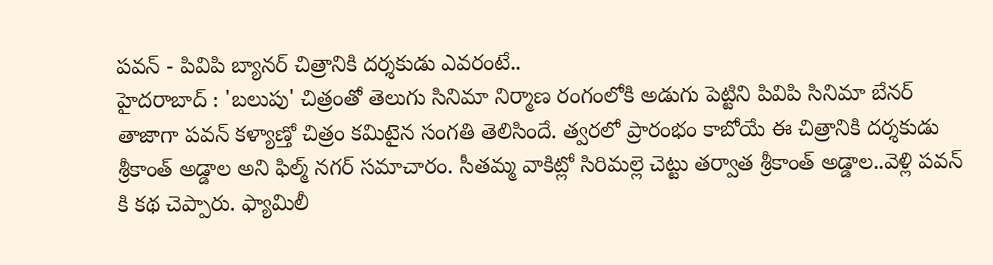పవన్ - పివిపి బ్యానర్ చిత్రానికి దర్శకుడు ఎవరంటే..
హైదరాబాద్ : 'బలుపు' చిత్రంతో తెలుగు సినిమా నిర్మాణ రంగంలోకి అడుగు పెట్టిని పివిపి సినిమా బేనర్ తాజాగా పవన్ కళ్యాణ్తో చిత్రం కమిటైన సంగతి తెలిసిందే. త్వరలో ప్రారంభం కాబోయే ఈ చిత్రానికి దర్శకుడు శ్రీకాంత్ అడ్డాల అని ఫిల్మ్ నగర్ సమాచారం. సీతమ్మ వాకిట్లో సిరిమల్లె చెట్టు తర్వాత శ్రీకాంత్ అడ్డాల..వెళ్లి పవన్ కి కథ చెప్పారు. ఫ్యామిలీ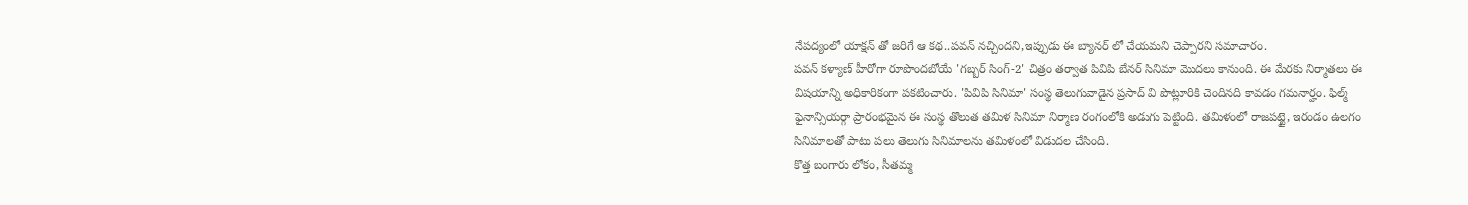నేపద్యంలో యాక్షన్ తో జరిగే ఆ కథ..పవన్ నచ్చిందని,ఇప్పుడు ఈ బ్యానర్ లో చేయమని చెప్పారని సమాచారం.
పవన్ కళ్యాణ్ హీరోగా రూపొందబోయే 'గబ్బర్ సింగ్-2' చిత్రం తర్వాత పివిపి బేనర్ సినిమా మొదలు కానుంది. ఈ మేరకు నిర్మాతలు ఈ విషయాన్ని అధికారికంగా పకటించారు. 'పివిపి సినిమా' సంస్థ తెలుగువాడైన ప్రసాద్ వి పొట్లూరికి చెందినది కావడం గమనార్హం. ఫిల్మ్ ఫైనాన్సియర్గా ప్రారంభమైన ఈ సంస్థ తొలుత తమిళ సినిమా నిర్మాణ రంగంలోకి అడుగు పెట్టింది. తమిళంలో రాజపట్టై, ఇరండం ఉలగం సినిమాలతో పాటు పలు తెలుగు సినిమాలను తమిళంలో విడుదల చేసింది.
కొత్త బంగారు లోకం, సీతమ్మ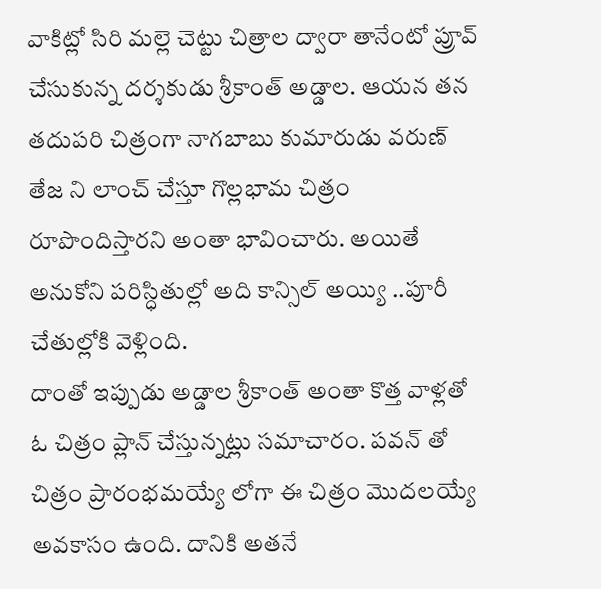వాకిట్లో సిరి మల్లె చెట్టు చిత్రాల ద్వారా తానేంటో ప్రూవ్ చేసుకున్న దర్శకుడు శ్రీకాంత్ అడ్డాల. ఆయన తన తదుపరి చిత్రంగా నాగబాబు కుమారుడు వరుణ్ తేజ ని లాంచ్ చేస్తూ గొల్లభామ చిత్రం రూపొందిస్తారని అంతా భావించారు. అయితే అనుకోని పరిస్ధితుల్లో అది కాన్సిల్ అయ్యి ..పూరీ చేతుల్లోకి వెళ్లింది.
దాంతో ఇప్పుడు అడ్డాల శ్రీకాంత్ అంతా కొత్త వాళ్లతో ఓ చిత్రం ప్లాన్ చేస్తున్నట్లు సమాచారం. పవన్ తో చిత్రం ప్రారంభమయ్యే లోగా ఈ చిత్రం మొదలయ్యే అవకాసం ఉంది. దానికి అతనే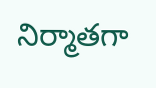నిర్మాతగా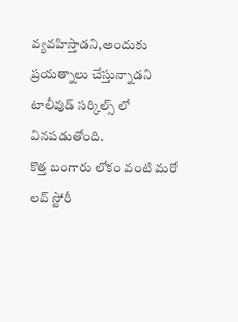వ్యవహిస్తాడని,అందుకు ప్రయత్నాలు చేస్తున్నాడని టాలీవుడ్ సర్కిల్స్ లో వినపడుతోంది.
కొత్త బంగారు లోకం వంటి మరో లవ్ స్టోరీ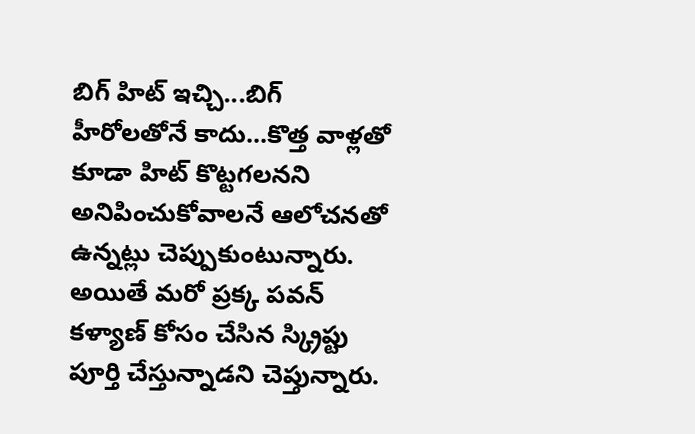బిగ్ హిట్ ఇచ్చి...బిగ్ హీరోలతోనే కాదు...కొత్త వాళ్లతో కూడా హిట్ కొట్టగలనని అనిపించుకోవాలనే ఆలోచనతో ఉన్నట్లు చెప్పుకుంటున్నారు. అయితే మరో ప్రక్క పవన్ కళ్యాణ్ కోసం చేసిన స్క్రిప్టు పూర్తి చేస్తున్నాడని చెప్తున్నారు.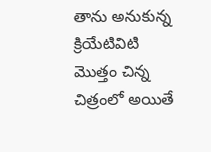తాను అనుకున్న క్రియేటివిటి మొత్తం చిన్న చిత్రంలో అయితే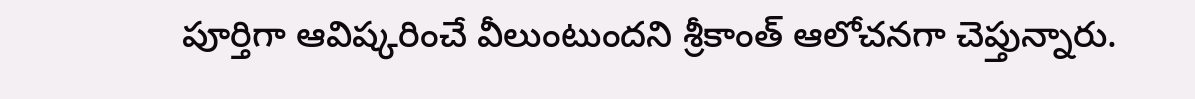పూర్తిగా ఆవిష్కరించే వీలుంటుందని శ్రీకాంత్ ఆలోచనగా చెప్తున్నారు.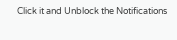Click it and Unblock the Notifications